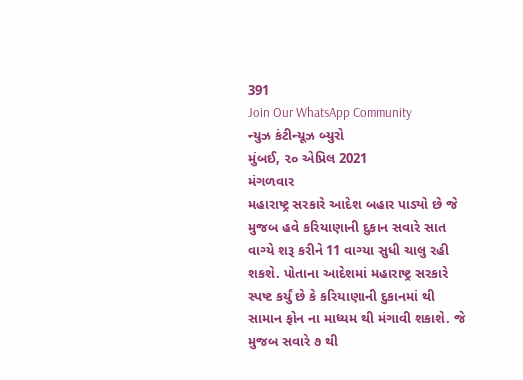391
Join Our WhatsApp Community
ન્યુઝ કંટીન્યૂઝ બ્યુરો
મુંબઈ, ૨૦ એપ્રિલ 2021
મંગળવાર
મહારાષ્ટ્ર સરકારે આદેશ બહાર પાડ્યો છે જે મુજબ હવે કરિયાણાની દુકાન સવારે સાત વાગ્યે શરૂ કરીને 11 વાગ્યા સુધી ચાલુ રહી શકશે. પોતાના આદેશમાં મહારાષ્ટ્ર સરકારે સ્પષ્ટ કર્યું છે કે કરિયાણાની દુકાનમાં થી સામાન ફોન ના માધ્યમ થી મંગાવી શકાશે. જે મુજબ સવારે ૭ થી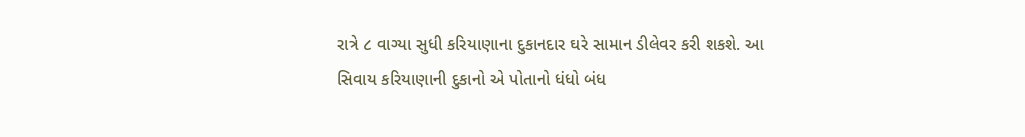રાત્રે ૮ વાગ્યા સુધી કરિયાણાના દુકાનદાર ઘરે સામાન ડીલેવર કરી શકશે. આ સિવાય કરિયાણાની દુકાનો એ પોતાનો ધંધો બંધ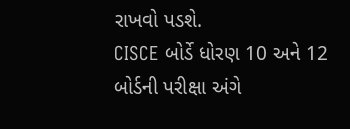રાખવો પડશે.
CISCE બોર્ડે ધોરણ 10 અને 12 બોર્ડની પરીક્ષા અંગે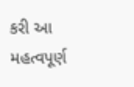કરી આ મહત્વપૂર્ણ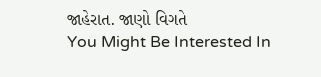જાહેરાત. જાણો વિગતે
You Might Be Interested In